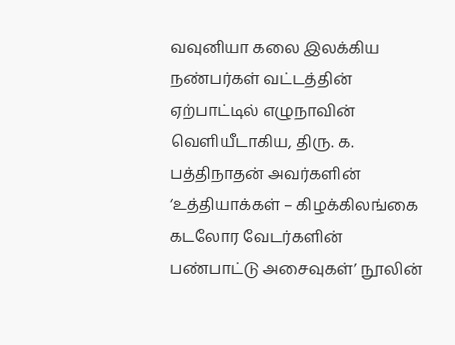வவுனியா கலை இலக்கிய நண்பர்கள் வட்டத்தின் ஏற்பாட்டில் எழுநாவின் வெளியீடாகிய, திரு. க. பத்திநாதன் அவர்களின் ‘உத்தியாக்கள் – கிழக்கிலங்கை கடலோர வேடர்களின் பண்பாட்டு அசைவுகள்’ நூலின்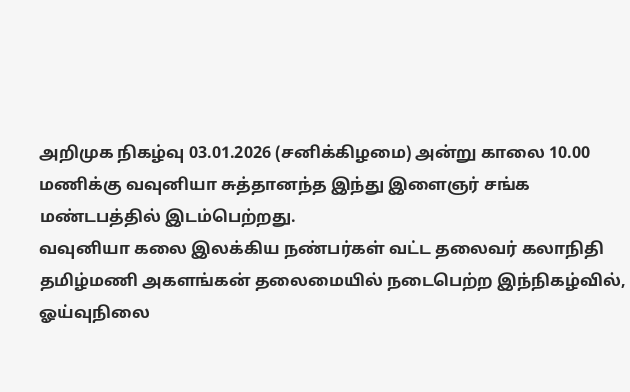அறிமுக நிகழ்வு 03.01.2026 (சனிக்கிழமை) அன்று காலை 10.00 மணிக்கு வவுனியா சுத்தானந்த இந்து இளைஞர் சங்க மண்டபத்தில் இடம்பெற்றது.
வவுனியா கலை இலக்கிய நண்பர்கள் வட்ட தலைவர் கலாநிதி தமிழ்மணி அகளங்கன் தலைமையில் நடைபெற்ற இந்நிகழ்வில், ஓய்வுநிலை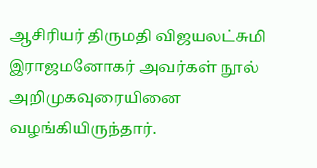ஆசிரியர் திருமதி விஜயலட்சுமி இராஜமனோகர் அவர்கள் நூல் அறிமுகவுரையினை வழங்கியிருந்தார்.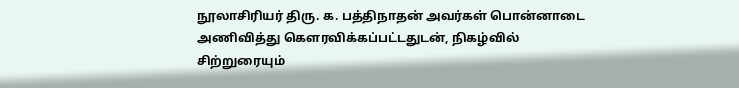நூலாசிரியர் திரு. க. பத்திநாதன் அவர்கள் பொன்னாடை அணிவித்து கெளரவிக்கப்பட்டதுடன், நிகழ்வில் சிற்றுரையும்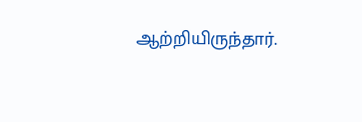ஆற்றியிருந்தார்.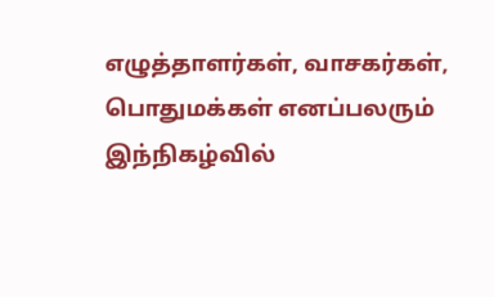எழுத்தாளர்கள், வாசகர்கள், பொதுமக்கள் எனப்பலரும் இந்நிகழ்வில்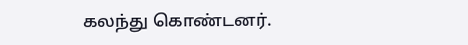கலந்து கொண்டனர்.